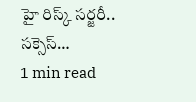హై రిస్క్ సర్జరీ.. సక్సెస్…
1 min read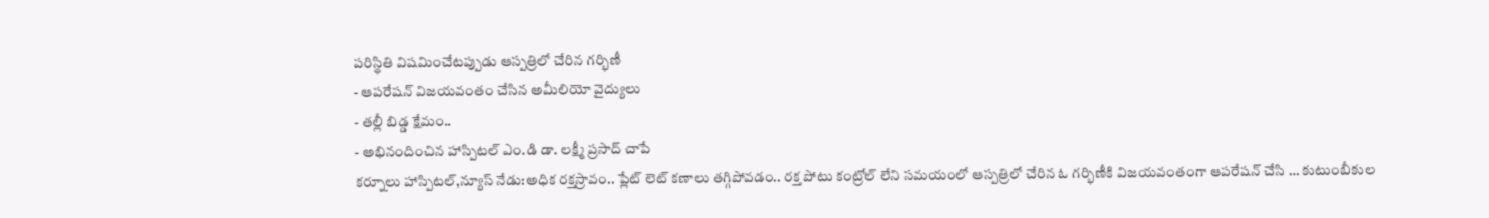పరిస్థితి విషమించేటప్పుడు ఆస్పత్రిలో చేరిన గర్భిణీ
- ఆపరేషన్ విజయవంతం చేసిన అమీలియో వైద్యులు
- తల్లీ బిడ్డ క్షేమం..
- అభినందించిన హాస్పిటల్ ఎం.డి డా. లక్ష్మీ ప్రసాద్ చాపే
కర్నూలు హాస్పిటల్,న్యూస్ నేడు:అధిక రక్తస్రావం.. ప్లేట్ లెట్ కణాలు తగ్గిపోవడం.. రక్త పోటు కంట్రోల్ లేని సమయంలో ఆస్పత్రిలో చేరిన ఓ గర్భిణీకి విజయవంతంగా ఆపరేషన్ చేసి … కుటుంబీకుల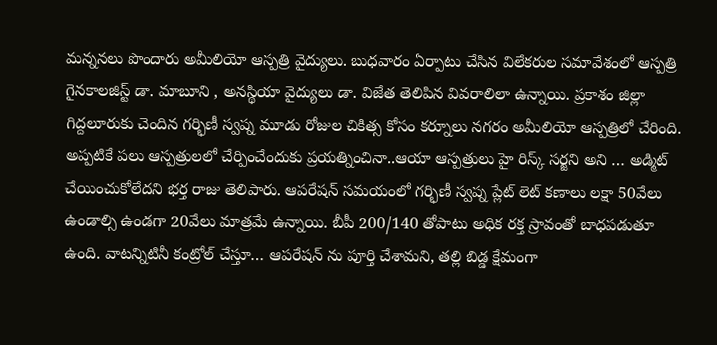మన్ననలు పొందారు అమీలియో ఆస్పత్రి వైద్యులు. బుధవారం ఏర్పాటు చేసిన విలేకరుల సమావేశంలో ఆస్పత్రి గైనకాలజిస్ట్ డా. మాబూని , అనస్థియా వైద్యులు డా. విజేత తెలిపిన వివరాలిలా ఉన్నాయి. ప్రకాశం జిల్లా గిద్దలూరుకు చెందిన గర్భిణీ స్వప్న మూడు రోజుల చికిత్స కోసం కర్నూలు నగరం అమీలియో ఆస్పత్రిలో చేరింది. అప్పటికే పలు ఆస్పత్రులలో చేర్పించేందుకు ప్రయత్నించినా..ఆయా ఆస్పత్రులు హై రిస్క్ సర్జని అని … అడ్మిట్ చేయించుకోలేదని భర్త రాజు తెలిపారు. ఆపరేషన్ సమయంలో గర్భిణీ స్వప్న ప్లేట్ లెట్ కణాలు లక్షా 50వేలు ఉండాల్సి ఉండగా 20వేలు మాత్రమే ఉన్నాయి. బీపీ 200/140 తోపాటు అధిక రక్త స్రావంతో బాధపడుతూ ఉంది. వాటన్నిటినీ కంట్రోల్ చేస్తూ… ఆపరేషన్ ను పూర్తి చేశామని, తల్లి బిడ్డ క్షేమంగా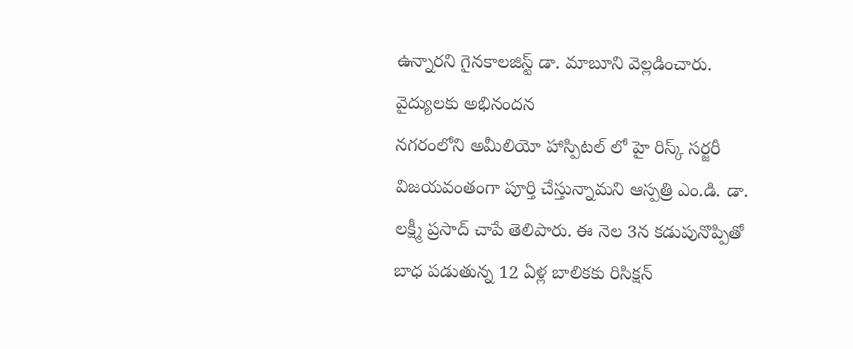ఉన్నారని గైనకాలజిస్ట్ డా. మాబూని వెల్లడించారు.
వైద్యులకు అభినందన
నగరంలోని అమీలియో హాస్పిటల్ లో హై రిస్క్ సర్జరీ విజయవంతంగా పూర్తి చేస్తున్నామని ఆస్పత్రి ఎం.డి. డా. లక్ష్మీ ప్రసాద్ చాపే తెలిపారు. ఈ నెల 3న కడుపునొప్పితో బాధ పడుతున్న 12 ఏళ్ల బాలికకు రిసిక్షన్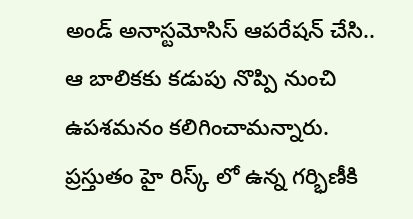అండ్ అనాస్టమోసిస్ ఆపరేషన్ చేసి.. ఆ బాలికకు కడుపు నొప్పి నుంచి ఉపశమనం కలిగించామన్నారు. ప్రస్తుతం హై రిస్క్ లో ఉన్న గర్భిణీకి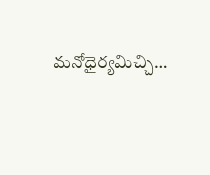మనోధైర్యమిచ్చి…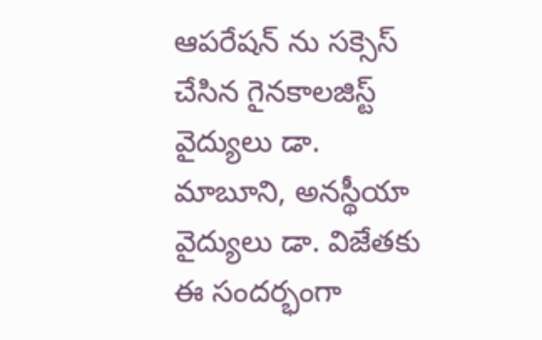ఆపరేషన్ ను సక్సెస్ చేసిన గైనకాలజిస్ట్ వైద్యులు డా. మాబూని, అనస్థీయా వైద్యులు డా. విజేతకు ఈ సందర్భంగా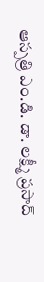ఆస్పత్రి ఎం.డి. డా. లక్ష్మీ ప్రసాద్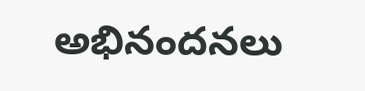అభినందనలు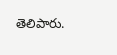తెలిపారు.